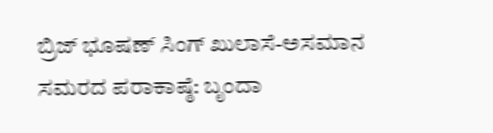ಬ್ರಿಜ್ ಭೂಷಣ್ ಸಿಂಗ್ ಖುಲಾಸೆ-ಅಸಮಾನ ಸಮರದ ಪರಾಕಾಷ್ಠೆ: ಬೃಂದಾ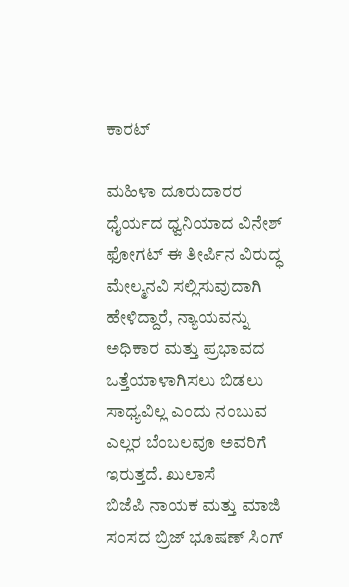ಕಾರಟ್

ಮಹಿಳಾ ದೂರುದಾರರ ಧೈರ್ಯದ ಧ್ವನಿಯಾದ ವಿನೇಶ್ ಫೋಗಟ್ ಈ ತೀರ್ಪಿನ ವಿರುದ್ಧ ಮೇಲ್ಮನವಿ ಸಲ್ಲಿಸುವುದಾಗಿ ಹೇಳಿದ್ದಾರೆ, ನ್ಯಾಯವನ್ನು ಅಧಿಕಾರ ಮತ್ತು ಪ್ರಭಾವದ ಒತ್ತೆಯಾಳಾಗಿಸಲು ಬಿಡಲು ಸಾಧ್ಯವಿಲ್ಲ ಎಂದು ನಂಬುವ ಎಲ್ಲರ ಬೆಂಬಲವೂ ಅವರಿಗೆ ಇರುತ್ತದೆ. ಖುಲಾಸೆ
ಬಿಜೆಪಿ ನಾಯಕ ಮತ್ತು ಮಾಜಿ ಸಂಸದ ಬ್ರಿಜ್ ಭೂಷಣ್ ಸಿಂಗ್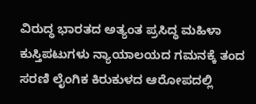ವಿರುದ್ಧ ಭಾರತದ ಅತ್ಯಂತ ಪ್ರಸಿದ್ಧ ಮಹಿಳಾ ಕುಸ್ತಿಪಟುಗಳು ನ್ಯಾಯಾಲಯದ ಗಮನಕ್ಕೆ ತಂದ ಸರಣಿ ಲೈಂಗಿಕ ಕಿರುಕುಳದ ಆರೋಪದಲ್ಲಿ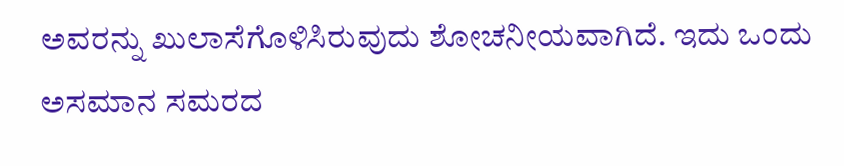ಅವರನ್ನು ಖುಲಾಸೆಗೊಳಿಸಿರುವುದು ಶೋಚನೀಯವಾಗಿದೆ. ಇದು ಒಂದು ಅಸಮಾನ ಸಮರದ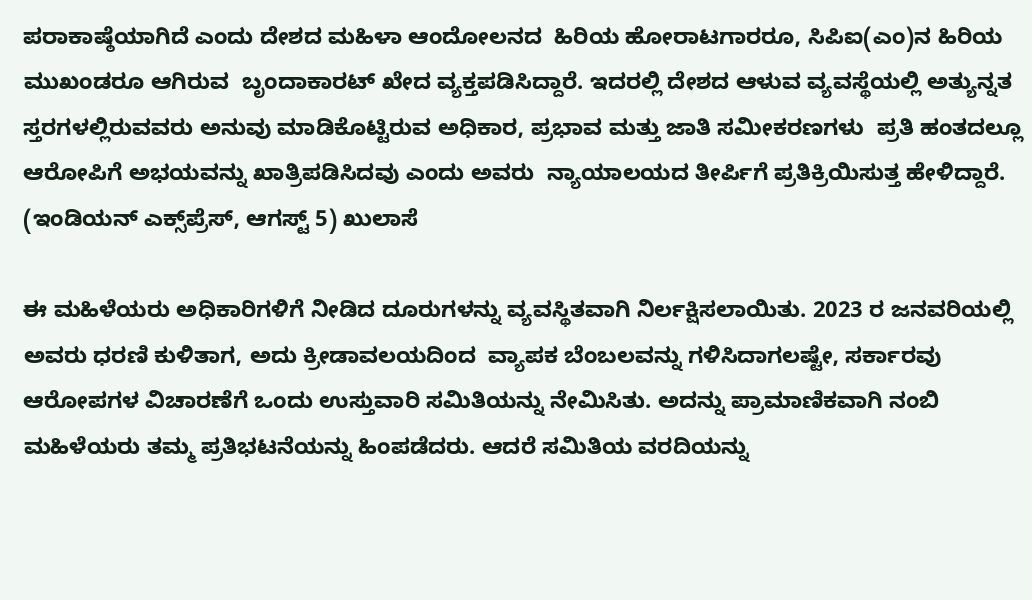ಪರಾಕಾಷ್ಠೆಯಾಗಿದೆ ಎಂದು ದೇಶದ ಮಹಿಳಾ ಆಂದೋಲನದ  ಹಿರಿಯ ಹೋರಾಟಗಾರರೂ, ಸಿಪಿಐ(ಎಂ)ನ ಹಿರಿಯ ಮುಖಂಡರೂ ಆಗಿರುವ  ಬೃಂದಾಕಾರಟ್‌ ಖೇದ ವ್ಯಕ್ತಪಡಿಸಿದ್ದಾರೆ. ಇದರಲ್ಲಿ ದೇಶದ ಆಳುವ ವ್ಯವಸ್ಥೆಯಲ್ಲಿ ಅತ್ಯುನ್ನತ ಸ್ತರಗಳಲ್ಲಿರುವವರು ಅನುವು ಮಾಡಿಕೊಟ್ಟಿರುವ ಅಧಿಕಾರ, ಪ್ರಭಾವ ಮತ್ತು ಜಾತಿ ಸಮೀಕರಣಗಳು  ಪ್ರತಿ ಹಂತದಲ್ಲೂ ಆರೋಪಿಗೆ ಅಭಯವನ್ನು ಖಾತ್ರಿಪಡಿಸಿದವು ಎಂದು ಅವರು  ನ್ಯಾಯಾಲಯದ ತೀರ್ಪಿಗೆ ಪ್ರತಿಕ್ರಿಯಿಸುತ್ತ ಹೇಳಿದ್ದಾರೆ. (ಇಂಡಿಯನ್‌ ಎಕ್ಸ್‌ಪ್ರೆಸ್‌, ಆಗಸ್ಟ್‌ 5) ಖುಲಾಸೆ

ಈ ಮಹಿಳೆಯರು ಅಧಿಕಾರಿಗಳಿಗೆ ನೀಡಿದ ದೂರುಗಳನ್ನು ವ್ಯವಸ್ಥಿತವಾಗಿ ನಿರ್ಲಕ್ಷಿಸಲಾಯಿತು. 2023 ರ ಜನವರಿಯಲ್ಲಿ ಅವರು ಧರಣಿ ಕುಳಿತಾಗ, ಅದು ಕ್ರೀಡಾವಲಯದಿಂದ  ವ್ಯಾಪಕ ಬೆಂಬಲವನ್ನು ಗಳಿಸಿದಾಗಲಷ್ಟೇ, ಸರ್ಕಾರವು ಆರೋಪಗಳ ವಿಚಾರಣೆಗೆ ಒಂದು ಉಸ್ತುವಾರಿ ಸಮಿತಿಯನ್ನು ನೇಮಿಸಿತು. ಅದನ್ನು ಪ್ರಾಮಾಣಿಕವಾಗಿ ನಂಬಿ ಮಹಿಳೆಯರು ತಮ್ಮ ಪ್ರತಿಭಟನೆಯನ್ನು ಹಿಂಪಡೆದರು. ಆದರೆ ಸಮಿತಿಯ ವರದಿಯನ್ನು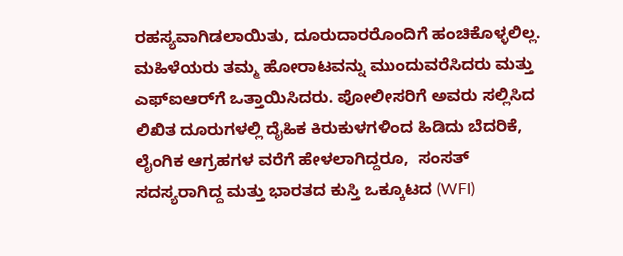ರಹಸ್ಯವಾಗಿಡಲಾಯಿತು, ದೂರುದಾರರೊಂದಿಗೆ ಹಂಚಿಕೊಳ್ಳಲಿಲ್ಲ. ಮಹಿಳೆಯರು ತಮ್ಮ ಹೋರಾಟವನ್ನು ಮುಂದುವರೆಸಿದರು ಮತ್ತು ಎಫ್ಐಆರ್‌ಗೆ ಒತ್ತಾಯಿಸಿದರು. ಪೋಲೀಸರಿಗೆ ಅವರು ಸಲ್ಲಿಸಿದ ಲಿಖಿತ ದೂರುಗಳಲ್ಲಿ ದೈಹಿಕ ಕಿರುಕುಳಗಳಿಂದ ಹಿಡಿದು ಬೆದರಿಕೆ, ಲೈಂಗಿಕ ಆಗ್ರಹಗಳ ವರೆಗೆ ಹೇಳಲಾಗಿದ್ದರೂ,  ಸಂಸತ್ ಸದಸ್ಯರಾಗಿದ್ದ ಮತ್ತು ಭಾರತದ ಕುಸ್ತಿ ಒಕ್ಕೂಟದ (WFI)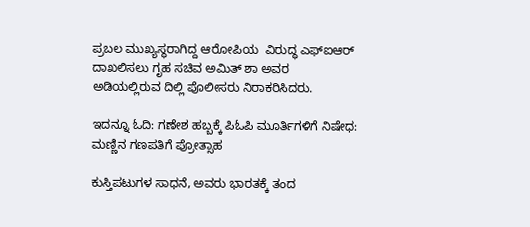ಪ್ರಬಲ ಮುಖ್ಯಸ್ಥರಾಗಿದ್ದ ಆರೋಪಿಯ  ವಿರುದ್ಧ ಎಫ್‌ಐಆರ್ ದಾಖಲಿಸಲು ಗೃಹ ಸಚಿವ ಅಮಿತ್ ಶಾ ಅವರ ಅಡಿಯಲ್ಲಿರುವ ದಿಲ್ಲಿ ಪೊಲೀಸರು ನಿರಾಕರಿಸಿದರು.

ಇದನ್ನೂ ಓದಿ: ಗಣೇಶ ಹಬ್ಬಕ್ಕೆ ಪಿಓಪಿ ಮೂರ್ತಿಗಳಿಗೆ ನಿಷೇಧ: ಮಣ್ಣಿನ ಗಣಪತಿಗೆ ಪ್ರೋತ್ಸಾಹ

ಕುಸ್ತಿಪಟುಗಳ ಸಾಧನೆ, ಅವರು ಭಾರತಕ್ಕೆ ತಂದ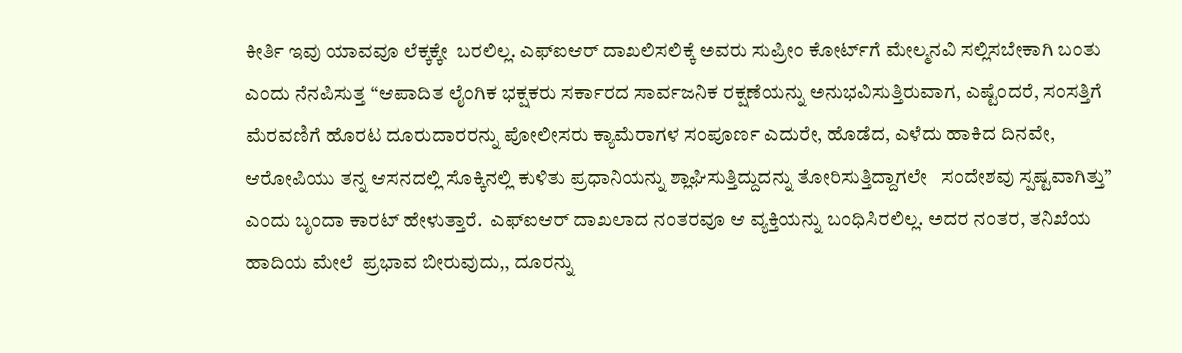ಕೀರ್ತಿ ಇವು ಯಾವವೂ ಲೆಕ್ಕಕ್ಕೇ  ಬರಲಿಲ್ಲ. ಎಫ್‌ಐಆರ್ ದಾಖಲಿಸಲಿಕ್ಕೆ ಅವರು ಸುಪ್ರೀಂ ಕೋರ್ಟ್‌ಗೆ ಮೇಲ್ಮನವಿ ಸಲ್ಲಿಸಬೇಕಾಗಿ ಬಂತು ಎಂದು ನೆನಪಿಸುತ್ತ “ಆಪಾದಿತ ಲೈಂಗಿಕ ಭಕ್ಷಕರು ಸರ್ಕಾರದ ಸಾರ್ವಜನಿಕ ರಕ್ಷಣೆಯನ್ನು ಅನುಭವಿಸುತ್ತಿರುವಾಗ, ಎಷ್ಟೆಂದರೆ, ಸಂಸತ್ತಿಗೆ ಮೆರವಣಿಗೆ ಹೊರಟ ದೂರುದಾರರನ್ನು ಪೋಲೀಸರು ಕ್ಯಾಮೆರಾಗಳ ಸಂಪೂರ್ಣ ಎದುರೇ, ಹೊಡೆದ, ಎಳೆದು ಹಾಕಿದ ದಿನವೇ, ಆರೋಪಿಯು ತನ್ನ ಆಸನದಲ್ಲಿ ಸೊಕ್ಕಿನಲ್ಲಿ ಕುಳಿತು ಪ್ರಧಾನಿಯನ್ನು ಶ್ಲಾಘಿಸುತ್ತಿದ್ದುದನ್ನು ತೋರಿಸುತ್ತಿದ್ದಾಗಲೇ   ಸಂದೇಶವು ಸ್ಪಷ್ಟವಾಗಿತ್ತು” ಎಂದು ಬೃಂದಾ ಕಾರಟ್‌ ಹೇಳುತ್ತಾರೆ.  ಎಫ್‌ಐಆರ್ ದಾಖಲಾದ ನಂತರವೂ ಆ ವ್ಯಕ್ತಿಯನ್ನು ಬಂಧಿಸಿರಲಿಲ್ಲ. ಅದರ ನಂತರ, ತನಿಖೆಯ ಹಾದಿಯ ಮೇಲೆ  ಪ್ರಭಾವ ಬೀರುವುದು,, ದೂರನ್ನು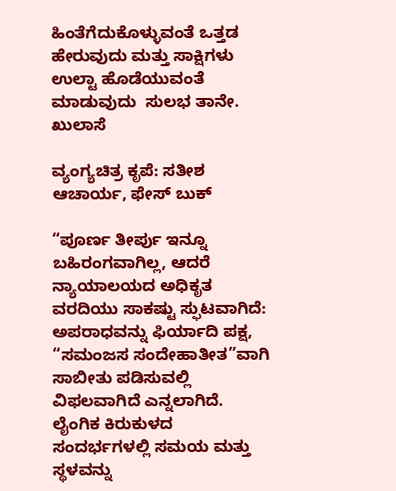ಹಿಂತೆಗೆದುಕೊಳ್ಳುವಂತೆ ಒತ್ತಡ ಹೇರುವುದು ಮತ್ತು ಸಾಕ್ಷಿಗಳು ಉಲ್ಟಾ ಹೊಡೆಯುವಂತೆ ಮಾಡುವುದು  ಸುಲಭ ತಾನೇ. ಖುಲಾಸೆ

ವ್ಯಂಗ್ಯಚಿತ್ರ ಕೃಪೆ: ಸತೀಶ ಆಚಾರ್ಯ, ಫೇಸ್‌ ಬುಕ್

“ಪೂರ್ಣ ತೀರ್ಪು ಇನ್ನೂ ಬಹಿರಂಗವಾಗಿಲ್ಲ, ಆದರೆ ನ್ಯಾಯಾಲಯದ ಅಧಿಕೃತ ವರದಿಯು ಸಾಕಷ್ಟು ಸ್ಫುಟವಾಗಿದೆ: ಅಪರಾಧವನ್ನು ಫಿರ್ಯಾದಿ ಪಕ್ಷ, “ಸಮಂಜಸ ಸಂದೇಹಾತೀತ”ವಾಗಿ ಸಾಬೀತು ಪಡಿಸುವಲ್ಲಿ ವಿಫಲವಾಗಿದೆ ಎನ್ನಲಾಗಿದೆ. ಲೈಂಗಿಕ ಕಿರುಕುಳದ ಸಂದರ್ಭಗಳಲ್ಲಿ ಸಮಯ ಮತ್ತು ಸ್ಥಳವನ್ನು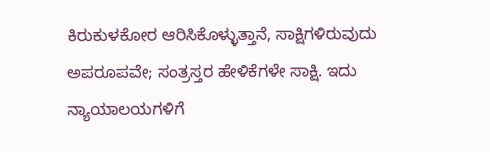ಕಿರುಕುಳಕೋರ ಆರಿಸಿಕೊಳ್ಳುತ್ತಾನೆ, ಸಾಕ್ಷಿಗಳಿರುವುದು ಅಪರೂಪವೇ; ಸಂತ್ರಸ್ತರ ಹೇಳಿಕೆಗಳೇ ಸಾಕ್ಷಿ. ಇದು ನ್ಯಾಯಾಲಯಗಳಿಗೆ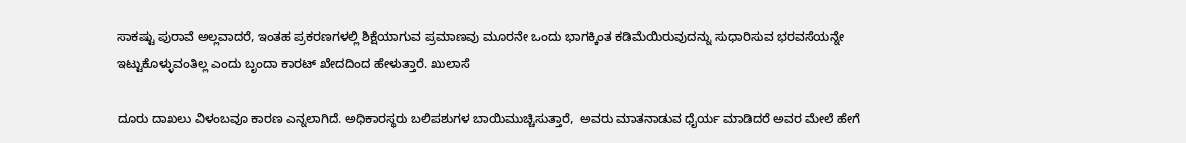ಸಾಕಷ್ಟು ಪುರಾವೆ ಅಲ್ಲವಾದರೆ, ಇಂತಹ ಪ್ರಕರಣಗಳಲ್ಲಿ ಶಿಕ್ಷೆಯಾಗುವ ಪ್ರಮಾಣವು ಮೂರನೇ ಒಂದು ಭಾಗಕ್ಕಿಂತ ಕಡಿಮೆಯಿರುವುದನ್ನು ಸುಧಾರಿಸುವ ಭರವಸೆಯನ್ನೇ ಇಟ್ಟುಕೊಳ್ಳುವಂತಿಲ್ಲ ಎಂದು ಬೃಂದಾ ಕಾರಟ್‌ ಖೇದದಿಂದ ಹೇಳುತ್ತಾರೆ. ಖುಲಾಸೆ

ದೂರು ದಾಖಲು ವಿಳಂಬವೂ ಕಾರಣ ಎನ್ನಲಾಗಿದೆ. ಅಧಿಕಾರಸ್ಥರು ಬಲಿಪಶುಗಳ ಬಾಯಿಮುಚ್ಚಿಸುತ್ತಾರೆ,  ಅವರು ಮಾತನಾಡುವ ಧೈರ್ಯ ಮಾಡಿದರೆ ಅವರ ಮೇಲೆ ಹೇಗೆ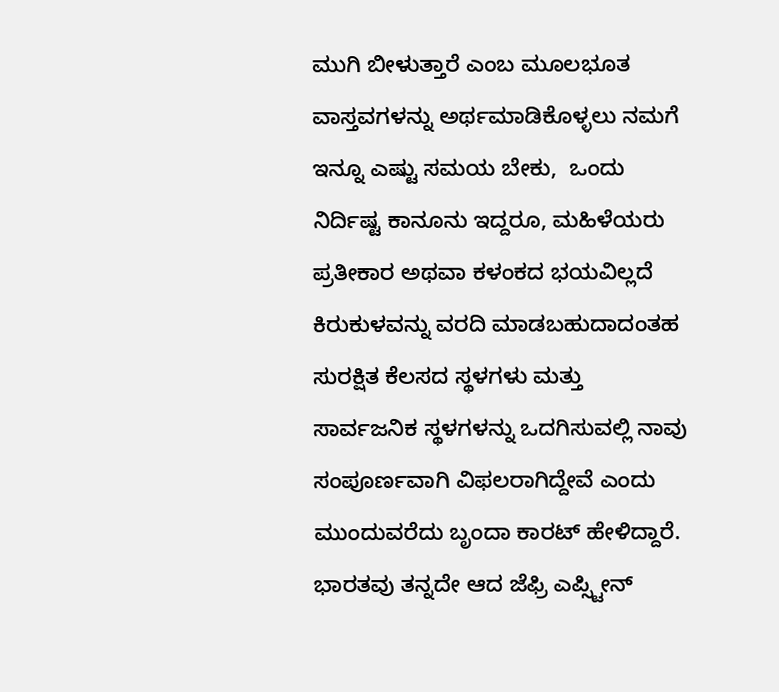ಮುಗಿ ಬೀಳುತ್ತಾರೆ ಎಂಬ ಮೂಲಭೂತ ವಾಸ್ತವಗಳನ್ನು ಅರ್ಥಮಾಡಿಕೊಳ್ಳಲು ನಮಗೆ ಇನ್ನೂ ಎಷ್ಟು ಸಮಯ ಬೇಕು,  ಒಂದು ನಿರ್ದಿಷ್ಟ ಕಾನೂನು ಇದ್ದರೂ, ಮಹಿಳೆಯರು ಪ್ರತೀಕಾರ ಅಥವಾ ಕಳಂಕದ ಭಯವಿಲ್ಲದೆ ಕಿರುಕುಳವನ್ನು ವರದಿ ಮಾಡಬಹುದಾದಂತಹ  ಸುರಕ್ಷಿತ ಕೆಲಸದ ಸ್ಥಳಗಳು ಮತ್ತು ಸಾರ್ವಜನಿಕ ಸ್ಥಳಗಳನ್ನು ಒದಗಿಸುವಲ್ಲಿ ನಾವು ಸಂಪೂರ್ಣವಾಗಿ ವಿಫಲರಾಗಿದ್ದೇವೆ ಎಂದು ಮುಂದುವರೆದು ಬೃಂದಾ ಕಾರಟ್‌ ಹೇಳಿದ್ದಾರೆ.  ಭಾರತವು ತನ್ನದೇ ಆದ ಜೆಫ್ರಿ ಎಪ್ಸ್ಟೀನ್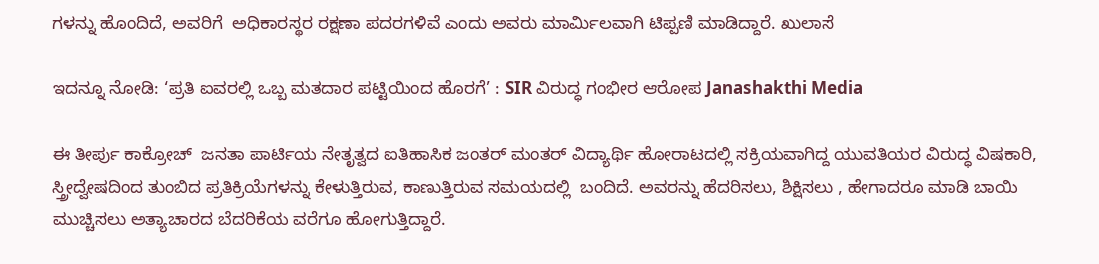ಗಳನ್ನು ಹೊಂದಿದೆ, ಅವರಿಗೆ  ಅಧಿಕಾರಸ್ಥರ ರಕ್ಷಣಾ ಪದರಗಳಿವೆ ಎಂದು ಅವರು ಮಾರ್ಮಿಲವಾಗಿ ಟಿಪ್ಪಣಿ ಮಾಡಿದ್ದಾರೆ. ಖುಲಾಸೆ

ಇದನ್ನೂ ನೋಡಿ: ‘ಪ್ರತಿ ಐವರಲ್ಲಿ ಒಬ್ಬ ಮತದಾರ ಪಟ್ಟಿಯಿಂದ ಹೊರಗೆ’ : SIR ವಿರುದ್ಧ ಗಂಭೀರ ಆರೋಪ Janashakthi Media

ಈ ತೀರ್ಪು ಕಾಕ್ರೋಚ್‌  ಜನತಾ ಪಾರ್ಟಿಯ ನೇತೃತ್ವದ ಐತಿಹಾಸಿಕ ಜಂತರ್ ಮಂತರ್ ವಿದ್ಯಾರ್ಥಿ ಹೋರಾಟದಲ್ಲಿ ಸಕ್ರಿಯವಾಗಿದ್ದ ಯುವತಿಯರ ವಿರುದ್ಧ ವಿಷಕಾರಿ, ಸ್ತ್ರೀದ್ವೇಷದಿಂದ ತುಂಬಿದ ಪ್ರತಿಕ್ರಿಯೆಗಳನ್ನು ಕೇಳುತ್ತಿರುವ, ಕಾಣುತ್ತಿರುವ ಸಮಯದಲ್ಲಿ  ಬಂದಿದೆ. ಅವರನ್ನು ಹೆದರಿಸಲು, ಶಿಕ್ಷಿಸಲು , ಹೇಗಾದರೂ ಮಾಡಿ ಬಾಯಿ ಮುಚ್ಚಿಸಲು ಅತ್ಯಾಚಾರದ ಬೆದರಿಕೆಯ ವರೆಗೂ ಹೋಗುತ್ತಿದ್ದಾರೆ.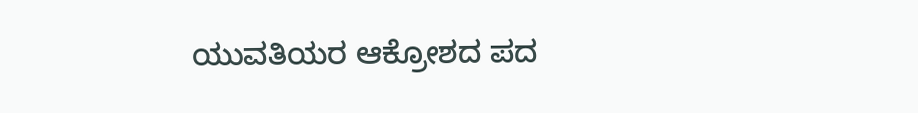ಯುವತಿಯರ ಆಕ್ರೋಶದ ಪದ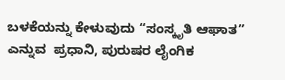ಬಳಕೆಯನ್ನು ಕೇಳುವುದು “ಸಂಸ್ಕೃತಿ ಆಘಾತ” ಎನ್ನುವ  ಪ್ರಧಾನಿ, ಪುರುಷರ ಲೈಂಗಿಕ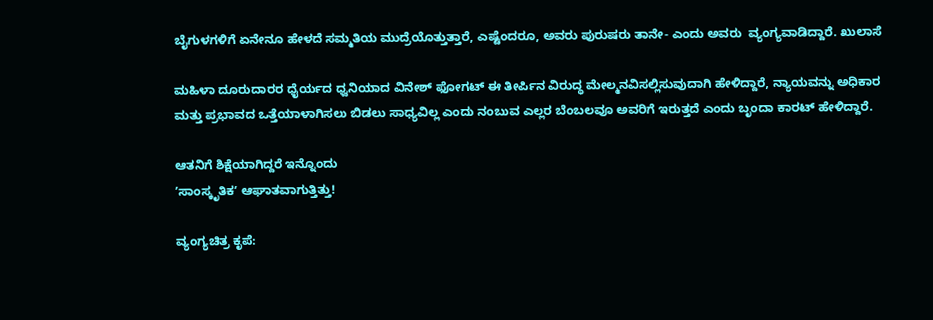ಬೈಗುಳಗಳಿಗೆ ಏನೇನೂ ಹೇಳದೆ ಸಮ್ಮತಿಯ ಮುದ್ರೆಯೊತ್ತುತ್ತಾರೆ, ಎಷ್ಟೆಂದರೂ, ಅವರು ಪುರುಷರು ತಾನೇ- ಎಂದು ಅವರು  ವ್ಯಂಗ್ಯವಾಡಿದ್ದಾರೆ. ಖುಲಾಸೆ

ಮಹಿಳಾ ದೂರುದಾರರ ಧೈರ್ಯದ ಧ್ವನಿಯಾದ ವಿನೇಶ್ ಫೋಗಟ್ ಈ ತೀರ್ಪಿನ ವಿರುದ್ಧ ಮೇಲ್ಮನವಿಸಲ್ಲಿಸುವುದಾಗಿ ಹೇಳಿದ್ದಾರೆ, ನ್ಯಾಯವನ್ನು ಅಧಿಕಾರ ಮತ್ತು ಪ್ರಭಾವದ ಒತ್ತೆಯಾಳಾಗಿಸಲು ಬಿಡಲು ಸಾಧ್ಯವಿಲ್ಲ ಎಂದು ನಂಬುವ ಎಲ್ಲರ ಬೆಂಬಲವೂ ಅವರಿಗೆ ಇರುತ್ತದೆ ಎಂದು ಬೃಂದಾ ಕಾರಟ್‌ ಹೇಳಿದ್ದಾರೆ.

ಆತನಿಗೆ ಶಿಕ್ಷೆಯಾಗಿದ್ದರೆ ಇನ್ನೊಂದು ‌
ʼಸಾಂಸ್ಕೃತಿಕʼ ಆಘಾತವಾಗುತ್ತಿತ್ತು!

ವ್ಯಂಗ್ಯಚಿತ್ರ ಕೃಪೆ: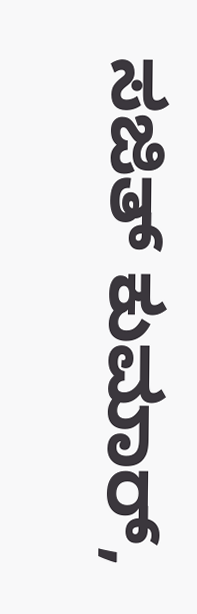ಸಜಿತ್‌ ಕುಮಾರ್‌,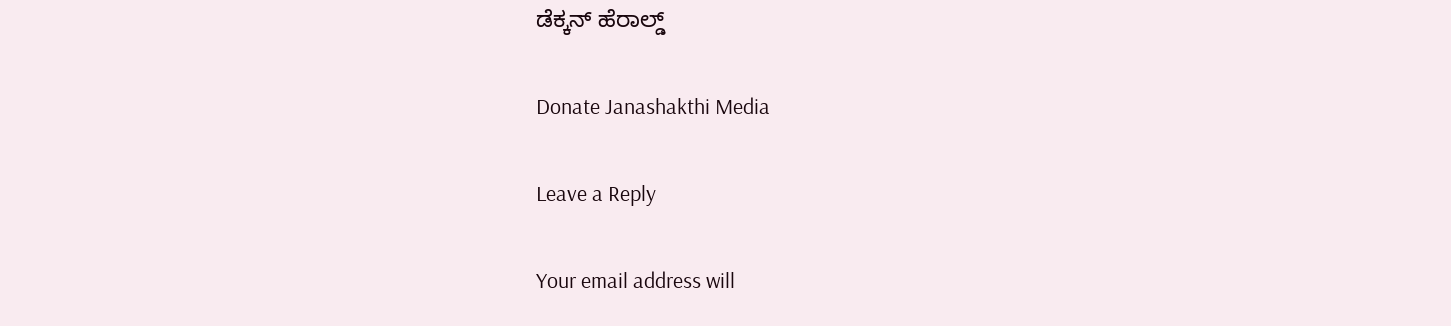ಡೆಕ್ಕನ್‌ ಹೆರಾಲ್ಡ್

Donate Janashakthi Media

Leave a Reply

Your email address will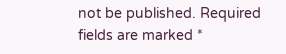not be published. Required fields are marked *